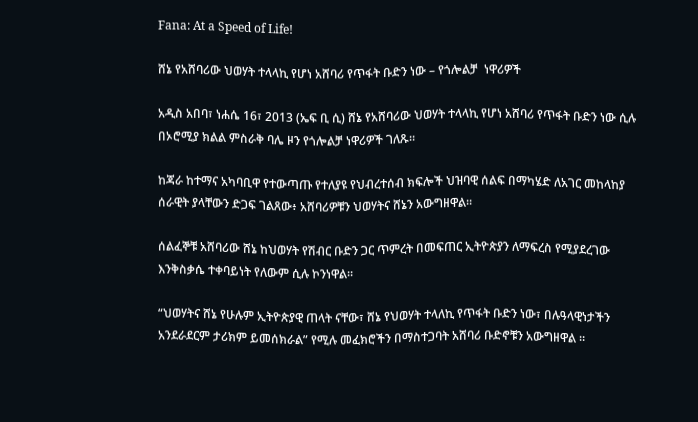Fana: At a Speed of Life!

ሸኔ የአሸባሪው ህወሃት ተላላኪ የሆነ አሸባሪ የጥፋት ቡድን ነው – የጎሎልቻ  ነዋሪዎች

አዲስ አበባ፣ ነሐሴ 16፣ 2013 (ኤፍ ቢ ሲ) ሸኔ የአሸባሪው ህወሃት ተላላኪ የሆነ አሸባሪ የጥፋት ቡድን ነው ሲሉ በኦሮሚያ ክልል ምስራቅ ባሌ ዞን የጎሎልቻ ነዋሪዎች ገለጹ።

ከጃራ ከተማና አካባቢዋ የተውጣጡ የተለያዩ የህብረተሰብ ክፍሎች ህዝባዊ ሰልፍ በማካሄድ ለአገር መከላከያ ሰራዊት ያላቸውን ድጋፍ ገልጸው፥ አሸባሪዎቹን ህወሃትና ሸኔን አውግዘዋል።

ሰልፈኞቹ አሸባሪው ሸኔ ከህወሃት የሽብር ቡድን ጋር ጥምረት በመፍጠር ኢትዮጵያን ለማፍረስ የሚያደረገው እንቅስቃሴ ተቀባይነት የለውም ሲሉ ኮንነዋል፡፡

“ህወሃትና ሸኔ የሁሉም ኢትዮጵያዊ ጠላት ናቸው፣ ሸኔ የህወሃት ተላለኪ የጥፋት ቡድን ነው፣ በሉዓላዊነታችን አንደራደርም ታሪክም ይመሰክራል” የሚሉ መፈክሮችን በማስተጋባት አሸባሪ ቡድኖቹን አውግዘዋል ።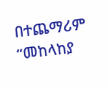በተጨማሪም “መከላከያ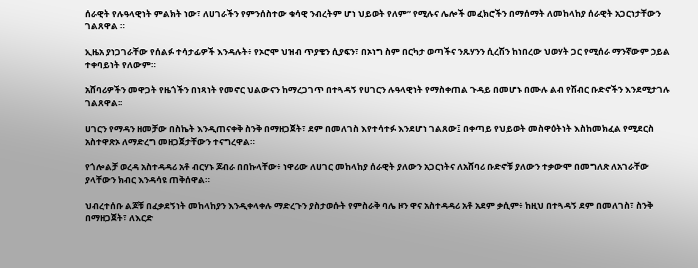ሰራዊት የሉዓላዊነት ምልክት ነው፣ ለሀገራችን የምንሰስተው ቁሳዊ ንብረትም ሆነ ህይወት የለም” የሚሉና ሌሎች መፈክሮችን በማሰማት ለመከላከያ ሰራዊት አጋርነታቸውን ገልጸዋል ።

ኢዜአ ያነጋገራቸው የሰልፉ ተሳታፊዎች እንዳሉት፥ የኦሮሞ ህዝብ ጥያቄን ሲያፍን፣ በኦነግ ስም በርካታ ወጣችና ንጹሃንን ሲረሽን ከነበረው ህወሃት ጋር የሚሰራ ማንኛውም ኃይል ተቀባይነት የለውም።

አሸባሪዎችን መዋጋት የዜጎችን በነጻነት የመኖር ህልውናን ከማረጋገጥ በተጓዳኝ የሀገርን ሉዓላዊነት የማስቀጠል ጉዳይ በመሆኑ በሙሉ ልብ የሽብር ቡድኖችን እንደሚታገሉ ገልጸዋል፡፡

ሀገርን የማዳን ዘመቻው በስኬት እንዲጠናቀቅ ስንቅ በማዘጋጀት፣ ደም በመለገስ እየተሳተፉ እንደሆነ ገልጸው፤ በቀጣይ የህይወት መስዋዕትነት እስከመክፈል የሚደርስ አስተዋጽኦ ለማድረግ መዘጋጀታቸውን ተናግረዋል።

የጎሎልቻ ወረዳ አስተዳዳሪ አቶ ብርሃኑ ጆብራ በበኩላቸው፥ ነዋሪው ለሀገር መከላከያ ሰራዊት ያለውን አጋርነትና ለአሸባሪ ቡድኖቹ ያለውን ተቃውሞ በመግለጽ ለአገራቸው ያላቸውን ክብር እንዳሳዩ ጠቅሰዋል።

ህብረተሰቡ ልጆቹ በፈቃደኝነት መከላከያን እንዲቀላቀሉ ማድረጉን ያስታወሱት የምስራቅ ባሌ ዞን ዋና አስተዳዳሪ አቶ አደም ቃሲም፥ ከዚህ በተጓዳኝ ደም በመለገስ፣ ስንቅ በማዘጋጀት፣ ለእርድ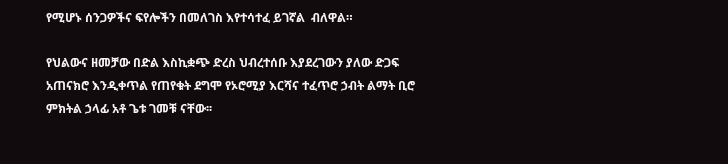የሚሆኑ ሰንጋዎችና ፍየሎችን በመለገስ እየተሳተፈ ይገኛል  ብለዋል።

የህልውና ዘመቻው በድል እስኪቋጭ ድረስ ህብረተሰቡ እያደረገውን ያለው ድጋፍ አጠናክሮ እንዲቀጥል የጠየቁት ደግሞ የኦሮሚያ እርሻና ተፈጥሮ ኃብት ልማት ቢሮ ምክትል ኃላፊ አቶ ጌቱ ገመቹ ናቸው፡፡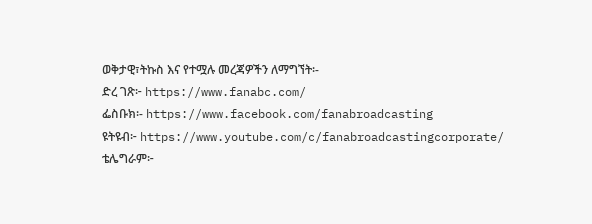ወቅታዊ፣ትኩስ እና የተሟሉ መረጃዎችን ለማግኘት፡-
ድረ ገጽ፦ https://www.fanabc.com/
ፌስቡክ፡- https://www.facebook.com/fanabroadcasting
ዩትዩብ፦ https://www.youtube.com/c/fanabroadcastingcorporate/
ቴሌግራም፦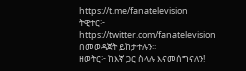https://t.me/fanatelevision
ትዊተር፦ https://twitter.com/fanatelevision በመወዳጀት ይከታተሉን፡፡
ዘወትር፦ ከእኛ ጋር ስላሉ እናመሰግናለን!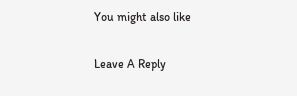You might also like

Leave A Reply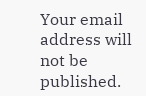Your email address will not be published.